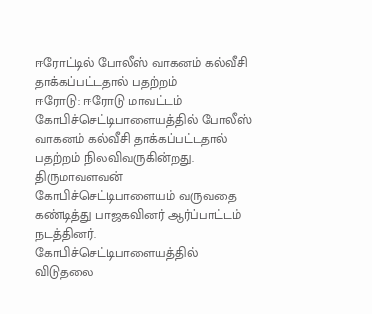ஈரோட்டில் போலீஸ் வாகனம் கல்வீசி தாக்கப்பட்டதால் பதற்றம்
ஈரோடு: ஈரோடு மாவட்டம் கோபிச்செட்டிபாளையத்தில் போலீஸ் வாகனம் கல்வீசி தாக்கப்பட்டதால் பதற்றம் நிலவிவருகின்றது. திருமாவளவன் கோபிச்செட்டிபாளையம் வருவதை கண்டித்து பாஜகவினர் ஆர்ப்பாட்டம் நடத்தினர். கோபிச்செட்டிபாளையத்தில் விடுதலை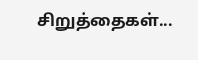சிறுத்தைகள்...